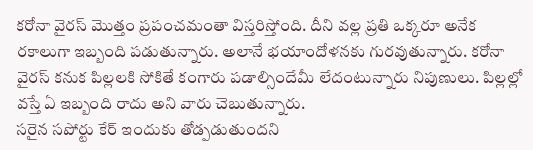కరోనా వైరస్ మొత్తం ప్రపంచమంతా విస్తరిస్తోంది. దీని వల్ల ప్రతి ఒక్కరూ అనేక రకాలుగా ఇబ్బంది పడుతున్నారు. అలానే భయాందోళనకు గురవుతున్నారు. కరోనా వైరస్ కనుక పిల్లలకి సోకితే కంగారు పడాల్సిందేమీ లేదంటున్నారు నిపుణులు. పిల్లల్లో వస్తే ఏ ఇబ్బంది రాదు అని వారు చెబుతున్నారు.
సరైన సపోర్టు కేర్ ఇందుకు తోడ్పడుతుందని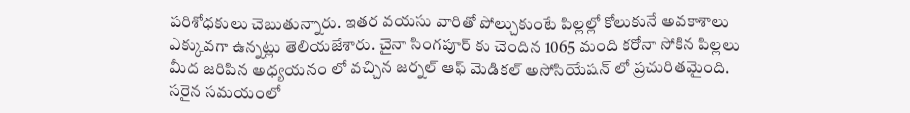పరిశోధకులు చెబుతున్నారు. ఇతర వయసు వారితో పోల్చుకుంటే పిల్లల్లో కోలుకునే అవకాశాలు ఎక్కువగా ఉన్నట్లు తెలియజేశారు. చైనా సింగపూర్ కు చెందిన 1065 మంది కరోనా సోకిన పిల్లలు మీద జరిపిన అధ్యయనం లో వచ్చిన జర్నల్ ఆఫ్ మెడికల్ అసోసియేషన్ లో ప్రచురితమైంది.
సరైన సమయంలో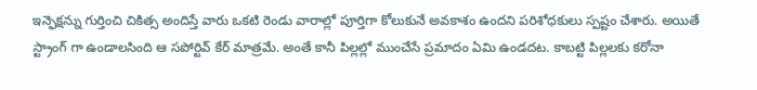ఇన్ఫెక్షన్ను గుర్తించి చికిత్స అందిస్తే వారు ఒకటి రెండు వారాల్లో పూర్తిగా కోలుకునే అవకాశం ఉందని పరిశోధకులు స్పష్టం చేశారు. అయితే స్ట్రాంగ్ గా ఉండాలసింది ఆ సపోర్టివ్ కేర్ మాత్రమే. అంతే కానీ పిల్లల్లో ముంచేసే ప్రమాదం ఏమి ఉండదట. కాబట్టి పిల్లలకు కరోనా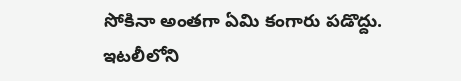సోకినా అంతగా ఏమి కంగారు పడొద్దు. ఇటలీలోని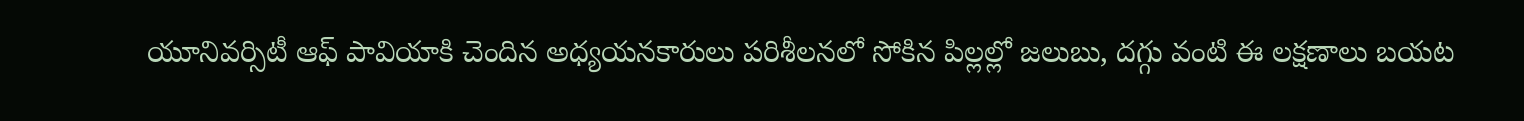యూనివర్సిటీ ఆఫ్ పావియాకి చెందిన అధ్యయనకారులు పరిశీలనలో సోకిన పిల్లల్లో జలుబు, దగ్గు వంటి ఈ లక్షణాలు బయట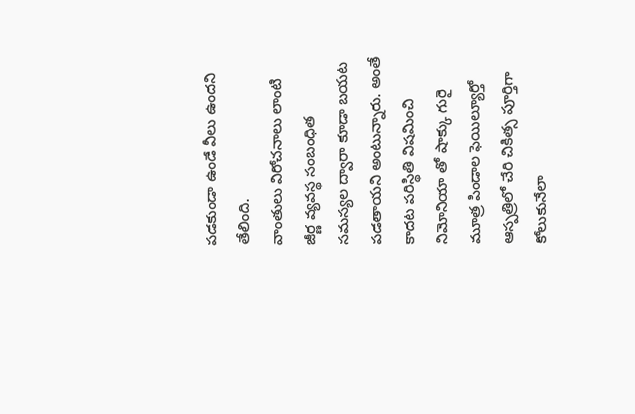పడకుండా ఉండే వీలు ఉందని తేలింది.
వాంతులు విరోచనాలు లాంటి జీర్ణ వ్యవస్థ సంబంధిత సమస్యల ద్వారా కూడా బయట పడతాయని అంటున్నారు. అంతే కాదట పరిస్థితి విషమించి నిమోనియా తో షాక్కు గురై మూత్ర పిండాల ఫెయిల్యూర్తో ఆస్పత్రిలో చేరి చికిత్స పూర్తిగా కోలుకునేలా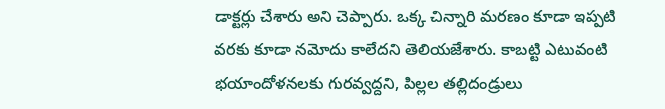డాక్టర్లు చేశారు అని చెప్పారు. ఒక్క చిన్నారి మరణం కూడా ఇప్పటి వరకు కూడా నమోదు కాలేదని తెలియజేశారు. కాబట్టి ఎటువంటి భయాందోళనలకు గురవ్వద్దని, పిల్లల తల్లిదండ్రులు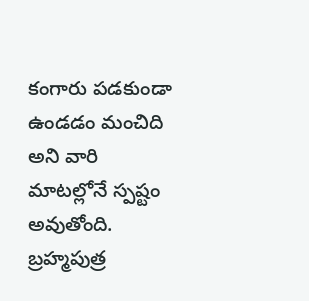కంగారు పడకుండా ఉండడం మంచిది అని వారి మాటల్లోనే స్పష్టం అవుతోంది.
బ్రహ్మపుత్ర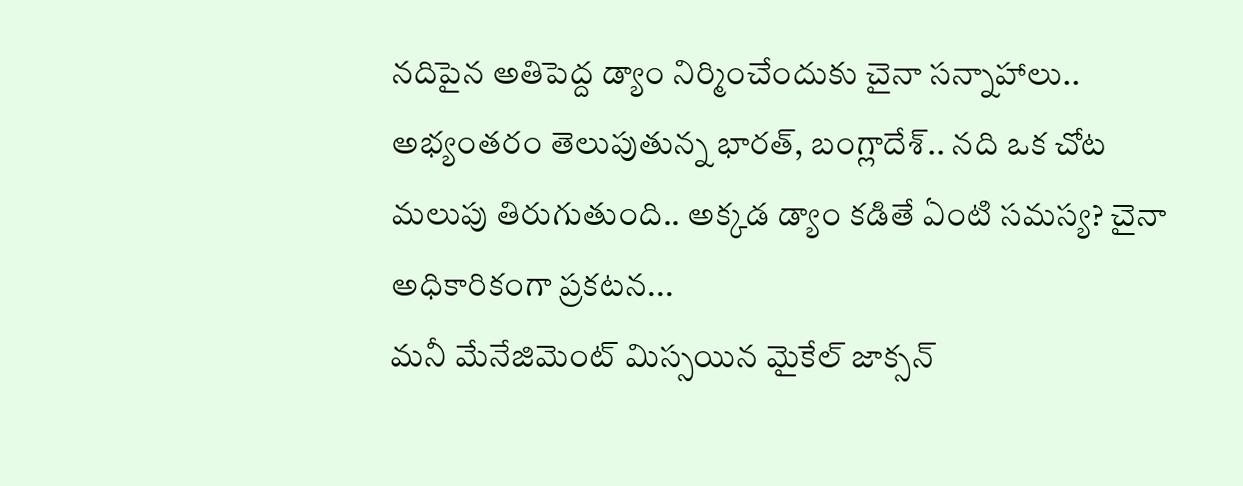నదిపైన అతిపెద్ద డ్యాం నిర్మించేందుకు చైనా సన్నాహాలు.. అభ్యంతరం తెలుపుతున్న భారత్, బంగ్లాదేశ్.. నది ఒక చోట మలుపు తిరుగుతుంది.. అక్కడ డ్యాం కడితే ఏంటి సమస్య? చైనా అధికారికంగా ప్రకటన...
మనీ మేనేజిమెంట్ మిస్సయిన మైకేల్ జాక్సన్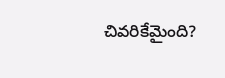చివరికేమైంది?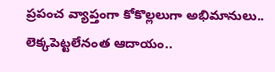ప్రపంచ వ్యాప్తంగా కోకొల్లలుగా అభిమానులు.. లెక్కపెట్టలేనంత ఆదాయం..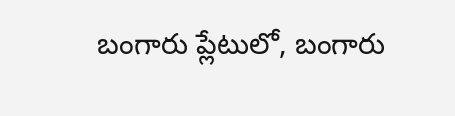బంగారు ప్లేటులో, బంగారు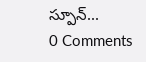స్పూన్...
0 Comments